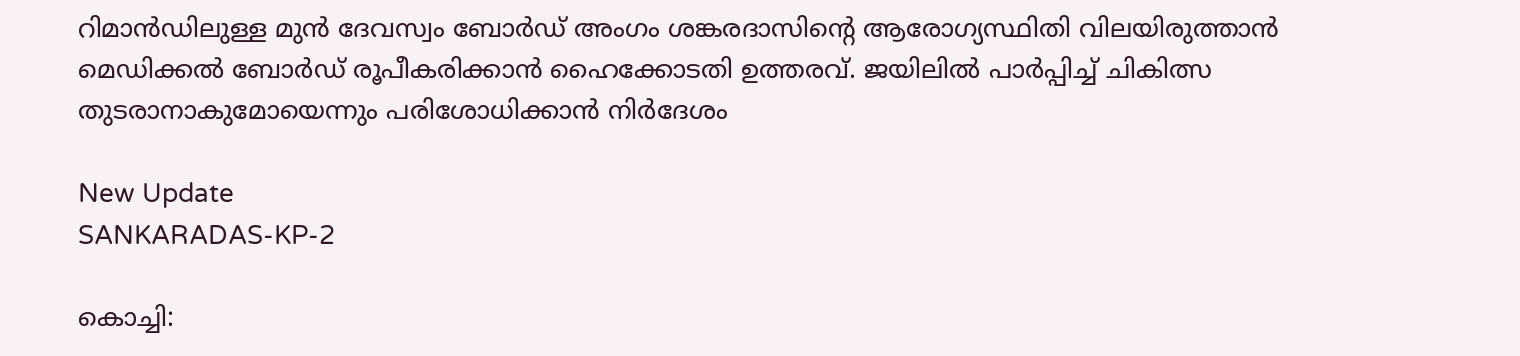റിമാൻഡിലുള്ള മുൻ ദേവസ്വം ബോർഡ് അംഗം ശങ്കരദാസിന്‍റെ ആരോഗ്യസ്ഥിതി വിലയിരുത്താൻ മെഡിക്കൽ ബോർഡ് രൂപീകരിക്കാൻ ഹൈക്കോടതി ഉത്തരവ്. ജയിലിൽ പാർപ്പിച്ച് ചികിത്സ തുടരാനാകുമോയെന്നും പരിശോധിക്കാൻ നിർദേശം

New Update
SANKARADAS-KP-2

കൊച്ചി: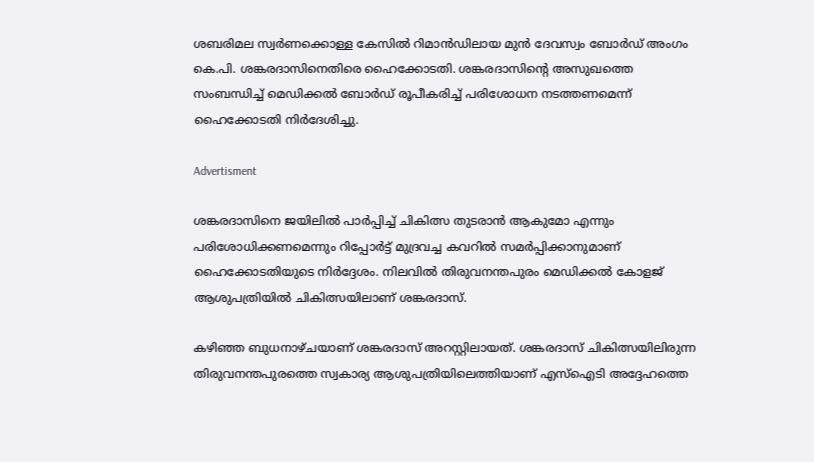ശബരിമല സ്വര്‍ണക്കൊള്ള കേസിൽ റിമാൻഡിലായ മുൻ ദേവസ്വം ബോര്‍ഡ് അംഗം കെ.പി. ശങ്കരദാസിനെതിരെ ഹൈക്കോടതി. ശങ്കരദാസിന്‍റെ അസുഖത്തെ സംബന്ധിച്ച് മെഡിക്കൽ ബോർഡ് രൂപീകരിച്ച് പരിശോധന നടത്തണമെന്ന് ഹൈക്കോടതി നിർദേശിച്ചു.

Advertisment

ശങ്കരദാസിനെ ജയിലിൽ പാർപ്പിച്ച് ചികിത്സ തുടരാൻ ആകുമോ എന്നും പരിശോധിക്കണമെന്നും റിപ്പോർട്ട് മുദ്രവച്ച കവറിൽ സമർപ്പിക്കാനുമാണ് ഹൈക്കോടതിയുടെ നിർദ്ദേശം. നിലവില്‍ തിരുവനന്തപുരം മെഡിക്കൽ കോളജ് ആശുപത്രിയില്‍ ചികിത്സയിലാണ് ശങ്കരദാസ്.

കഴിഞ്ഞ ബുധനാഴ്ചയാണ് ശങ്കരദാസ് അറസ്റ്റിലായത്. ശങ്കരദാസ് ചികിത്സയിലിരുന്ന തിരുവനന്തപുരത്തെ സ്വകാര്യ ആശുപത്രിയിലെത്തിയാണ് എസ്ഐടി അദ്ദേഹത്തെ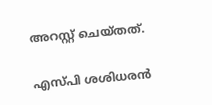അറസ്റ്റ് ചെയ്തത്.

എസ്പി ശശിധരൻ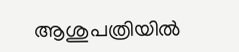ആശുപത്രിയിൽ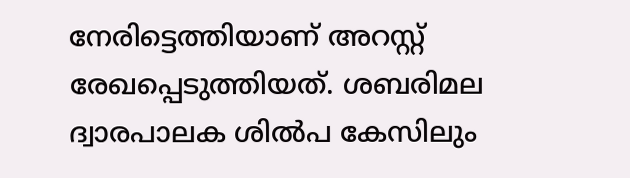നേരിട്ടെത്തിയാണ് അറസ്റ്റ് രേഖപ്പെടുത്തിയത്. ശബരിമല ദ്വാരപാലക ശിൽപ കേസിലും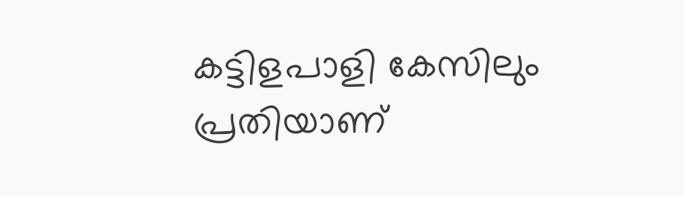കട്ടിളപാളി കേസിലും പ്രതിയാണ്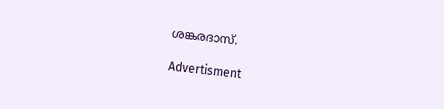ശങ്കരദാസ്.

Advertisment